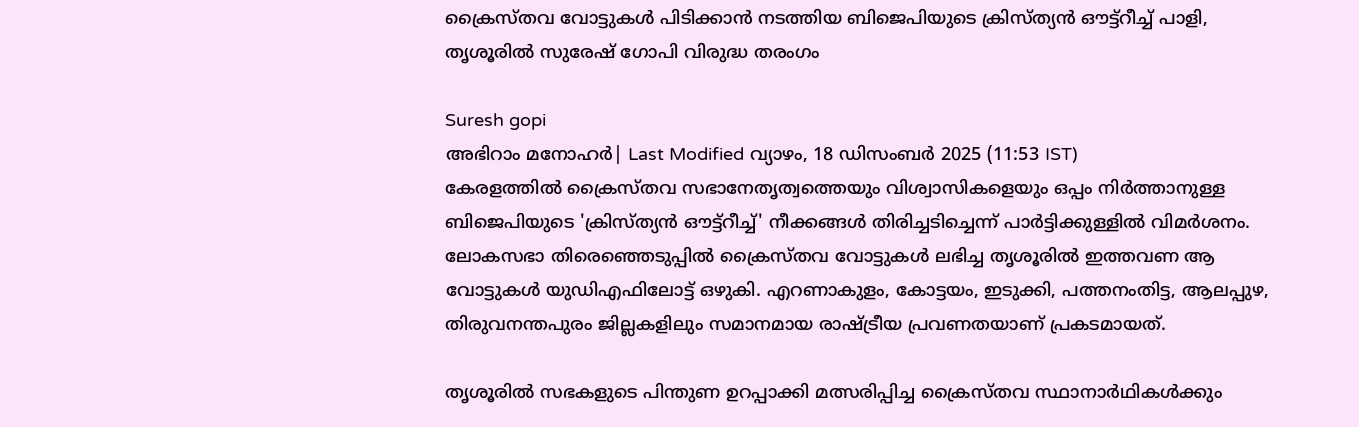ക്രൈസ്തവ വോട്ടുകൾ പിടിക്കാൻ നടത്തിയ ബിജെപിയുടെ ക്രിസ്ത്യൻ ഔട്ട്റീച്ച് പാളി, തൃശൂരിൽ സുരേഷ് ഗോപി വിരുദ്ധ തരംഗം

Suresh gopi
അഭിറാം മനോഹർ| Last Modified വ്യാഴം, 18 ഡിസം‌ബര്‍ 2025 (11:53 IST)
കേരളത്തില്‍ ക്രൈസ്തവ സഭാനേതൃത്വത്തെയും വിശ്വാസികളെയും ഒപ്പം നിര്‍ത്താനുള്ള ബിജെപിയുടെ 'ക്രിസ്ത്യന്‍ ഔട്ട്‌റീച്ച്' നീക്കങ്ങള്‍ തിരിച്ചടിച്ചെന്ന് പാര്‍ട്ടിക്കുള്ളില്‍ വിമര്‍ശനം. ലോകസഭാ തിരെഞ്ഞെടുപ്പില്‍ ക്രൈസ്തവ വോട്ടുകള്‍ ലഭിച്ച തൃശൂരില്‍ ഇത്തവണ ആ വോട്ടുകള്‍ യുഡിഎഫിലോട്ട് ഒഴുകി. എറണാകുളം, കോട്ടയം, ഇടുക്കി, പത്തനംതിട്ട, ആലപ്പുഴ, തിരുവനന്തപുരം ജില്ലകളിലും സമാനമായ രാഷ്ട്രീയ പ്രവണതയാണ് പ്രകടമായത്.

തൃശൂരില്‍ സഭകളുടെ പിന്തുണ ഉറപ്പാക്കി മത്സരിപ്പിച്ച ക്രൈസ്തവ സ്ഥാനാര്‍ഥികള്‍ക്കും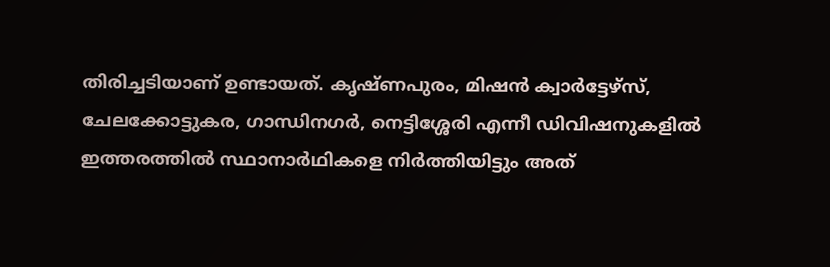തിരിച്ചടിയാണ് ഉണ്ടായത്. കൃഷ്ണപുരം, മിഷന്‍ ക്വാര്‍ട്ടേഴ്‌സ്, ചേലക്കോട്ടുകര, ഗാന്ധിനഗര്‍, നെട്ടിശ്ശേരി എന്നീ ഡിവിഷനുകളില്‍ ഇത്തരത്തില്‍ സ്ഥാനാര്‍ഥികളെ നിര്‍ത്തിയിട്ടും അത്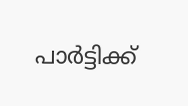പാര്‍ട്ടിക്ക്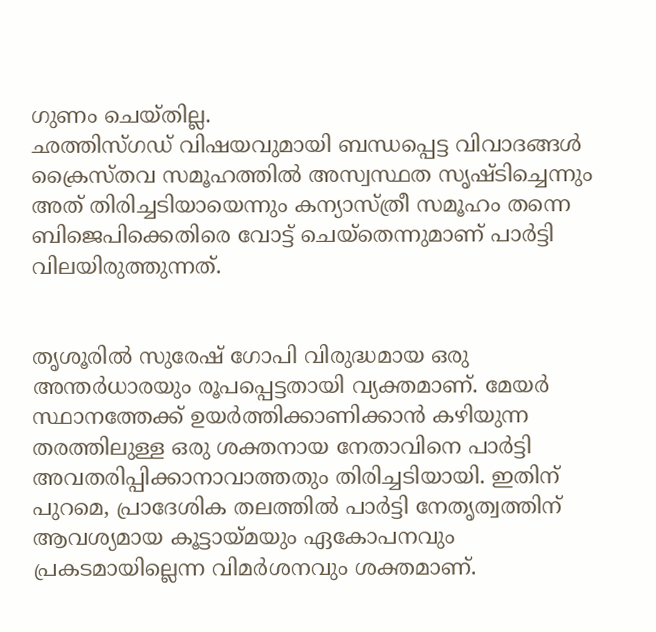ഗുണം ചെയ്തില്ല.
ഛത്തിസ്ഗഡ് വിഷയവുമായി ബന്ധപ്പെട്ട വിവാദങ്ങള്‍ ക്രൈസ്തവ സമൂഹത്തില്‍ അസ്വസ്ഥത സൃഷ്ടിച്ചെന്നും അത് തിരിച്ചടിയായെന്നും കന്യാസ്ത്രീ സമൂഹം തന്നെ ബിജെപിക്കെതിരെ വോട്ട് ചെയ്‌തെന്നുമാണ് പാര്‍ട്ടി വിലയിരുത്തുന്നത്.


തൃശൂരില്‍ സുരേഷ് ഗോപി വിരുദ്ധമായ ഒരു അന്തര്‍ധാരയും രൂപപ്പെട്ടതായി വ്യക്തമാണ്. മേയര്‍ സ്ഥാനത്തേക്ക് ഉയര്‍ത്തിക്കാണിക്കാന്‍ കഴിയുന്ന തരത്തിലുള്ള ഒരു ശക്തനായ നേതാവിനെ പാര്‍ട്ടി അവതരിപ്പിക്കാനാവാത്തതും തിരിച്ചടിയായി. ഇതിന് പുറമെ, പ്രാദേശിക തലത്തില്‍ പാര്‍ട്ടി നേതൃത്വത്തിന് ആവശ്യമായ കൂട്ടായ്മയും ഏകോപനവും പ്രകടമായില്ലെന്ന വിമര്‍ശനവും ശക്തമാണ്.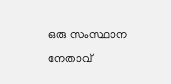ഒരു സംസ്ഥാന നേതാവ്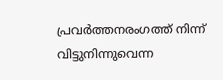പ്രവര്‍ത്തനരംഗത്ത് നിന്ന് വിട്ടുനിന്നുവെന്ന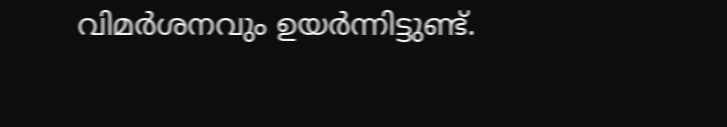വിമര്‍ശനവും ഉയര്‍ന്നിട്ടുണ്ട്.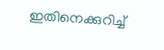ഇതിനെക്കുറിച്ച്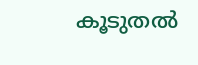കൂടുതല്‍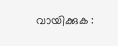വായിക്കുക :